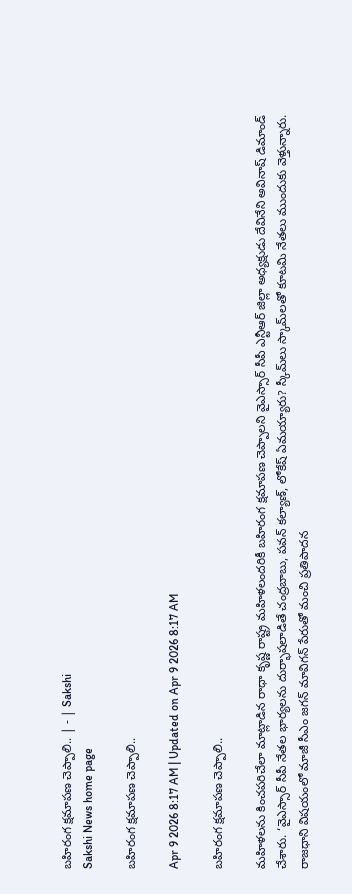బహిరంగ క్షమాపణ చెప్పాలి.. | - | Sakshi
Sakshi News home page

బహిరంగ క్షమాపణ చెప్పాలి..

Apr 9 2026 8:17 AM | Updated on Apr 9 2026 8:17 AM

బహిరంగ క్షమాపణ చెప్పాలి..

మహిళలను కించపరిచేలా మాట్లాడిన రాధా కృష్ణ రాష్ట్ర మహిళలందరికీ బహిరంగ క్షమాపణ చెప్పాలని వైఎస్సార్‌ సీపీ ఎన్టీఆర్‌ జిల్లా అధ్యక్షుడు దేవినేని అవినాష్‌ డిమాండ్‌ చేశారు. ‘వైఎస్సార్‌ సీపీ నేతల భార్యలను దుర్భాషలాడితే చంద్రబాబు, పవన్‌ కల్యాణ్‌, లోకేష్‌ ఏమయ్యారు? స్కీమ్‌లు స్కామ్‌లతో కూటమి నేతలు ముందుకు వెళ్తున్నారు. రాజధాని విషయంలో మాజీ సీఎం జగన్‌ మావిగన్‌ పేరుతో మంచి ప్రతిపాదన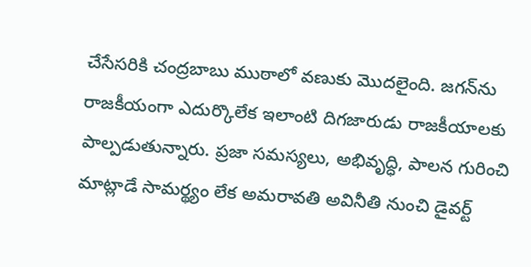చేసేసరికి చంద్రబాబు ముఠాలో వణుకు మొదలైంది. జగన్‌ను రాజకీయంగా ఎదుర్కొలేక ఇలాంటి దిగజారుడు రాజకీయాలకు పాల్పడుతున్నారు. ప్రజా సమస్యలు, అభివృద్ధి, పాలన గురించి మాట్లాడే సామర్థ్యం లేక అమరావతి అవినీతి నుంచి డైవర్ట్‌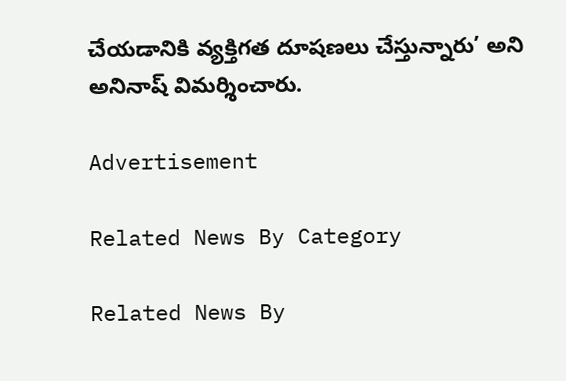చేయడానికి వ్యక్తిగత దూషణలు చేస్తున్నారు’ అని అనినాష్‌ విమర్శించారు.

Advertisement

Related News By Category

Related News By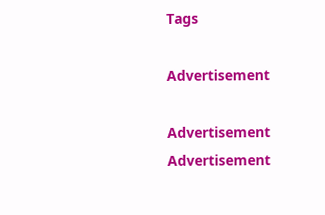Tags

Advertisement

Advertisement
Advertisement